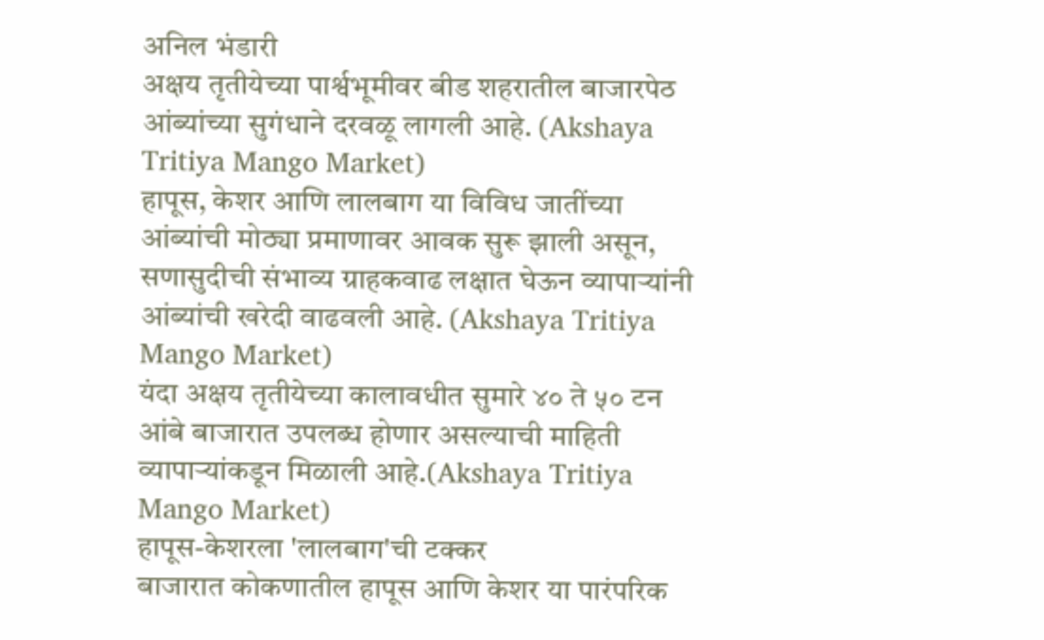अनिल भंडारी
अक्षय तृतीयेच्या पार्श्वभूमीवर बीड शहरातील बाजारपेठ आंब्यांच्या सुगंधाने दरवळू लागली आहे. (Akshaya Tritiya Mango Market)
हापूस, केशर आणि लालबाग या विविध जातींच्या आंब्यांची मोठ्या प्रमाणावर आवक सुरू झाली असून, सणासुदीची संभाव्य ग्राहकवाढ लक्षात घेऊन व्यापाऱ्यांनी आंब्यांची खरेदी वाढवली आहे. (Akshaya Tritiya Mango Market)
यंदा अक्षय तृतीयेच्या कालावधीत सुमारे ४० ते ५० टन आंबे बाजारात उपलब्ध होणार असल्याची माहिती व्यापाऱ्यांकडून मिळाली आहे.(Akshaya Tritiya Mango Market)
हापूस-केशरला 'लालबाग'ची टक्कर
बाजारात कोकणातील हापूस आणि केशर या पारंपरिक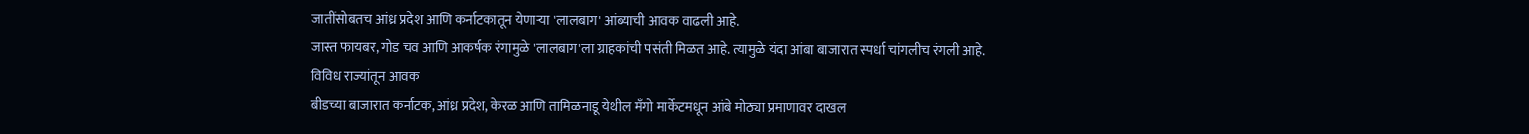जातींसोबतच आंध्र प्रदेश आणि कर्नाटकातून येणाऱ्या 'लालबाग' आंब्याची आवक वाढली आहे.
जास्त फायबर, गोड चव आणि आकर्षक रंगामुळे 'लालबाग'ला ग्राहकांची पसंती मिळत आहे. त्यामुळे यंदा आंबा बाजारात स्पर्धा चांगलीच रंगली आहे.
विविध राज्यांतून आवक
बीडच्या बाजारात कर्नाटक, आंध्र प्रदेश, केरळ आणि तामिळनाडू येथील मँगो मार्केटमधून आंबे मोठ्या प्रमाणावर दाखल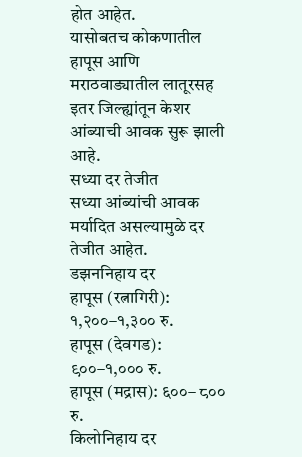होत आहेत.
यासोबतच कोकणातील हापूस आणि मराठवाड्यातील लातूरसह इतर जिल्ह्यांतून केशर आंब्याची आवक सुरू झाली आहे.
सध्या दर तेजीत
सध्या आंब्यांची आवक मर्यादित असल्यामुळे दर तेजीत आहेत.
डझननिहाय दर
हापूस (रत्नागिरी): १,२००–१,३०० रु.
हापूस (देवगड): ९००–१,००० रु.
हापूस (मद्रास): ६००– ८०० रु.
किलोनिहाय दर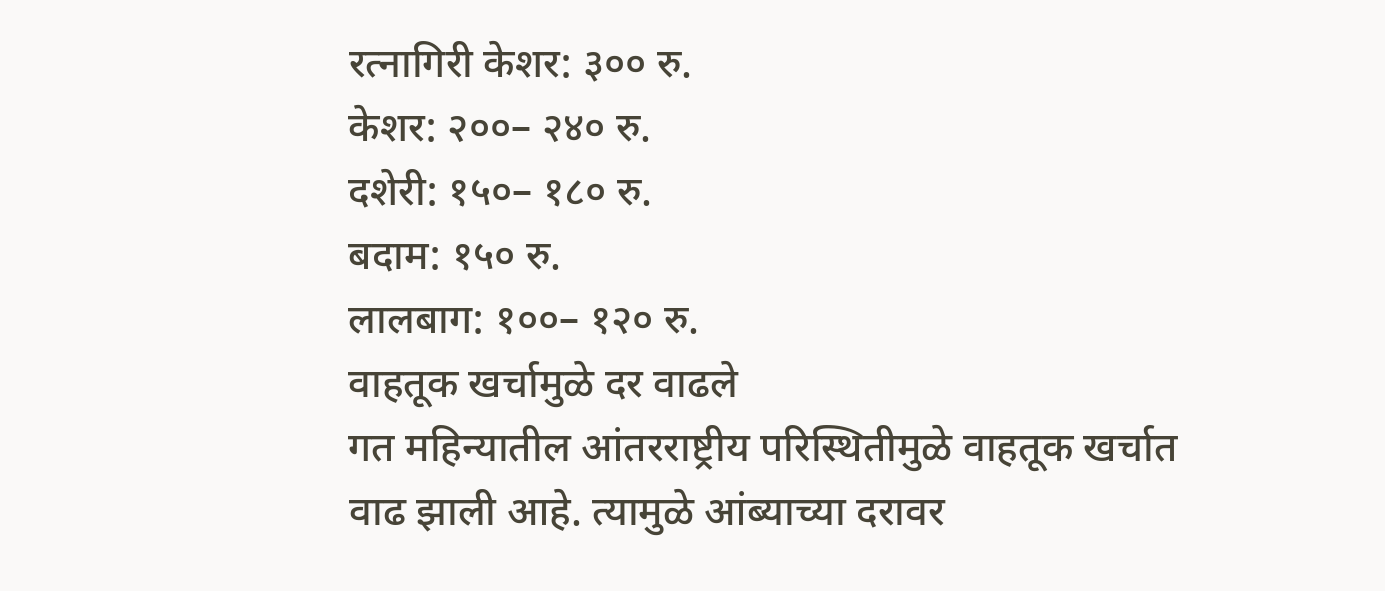रत्नागिरी केशर: ३०० रु.
केशर: २००– २४० रु.
दशेरी: १५०– १८० रु.
बदाम: १५० रु.
लालबाग: १००– १२० रु.
वाहतूक खर्चामुळे दर वाढले
गत महिन्यातील आंतरराष्ट्रीय परिस्थितीमुळे वाहतूक खर्चात वाढ झाली आहे. त्यामुळे आंब्याच्या दरावर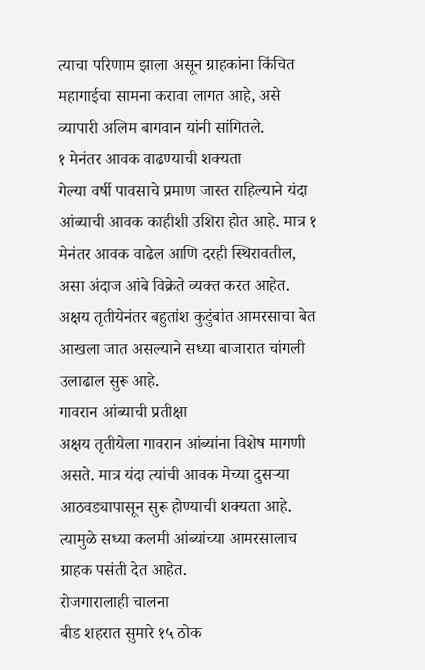त्याचा परिणाम झाला असून ग्राहकांना किंचित महागाईचा सामना करावा लागत आहे, असे व्यापारी अलिम बागवान यांनी सांगितले.
१ मेनंतर आवक वाढण्याची शक्यता
गेल्या वर्षी पावसाचे प्रमाण जास्त राहिल्याने यंदा आंब्याची आवक काहीशी उशिरा होत आहे. मात्र १ मेनंतर आवक वाढेल आणि दरही स्थिरावतील, असा अंदाज आंबे विक्रेते व्यक्त करत आहेत.
अक्षय तृतीयेनंतर बहुतांश कुटुंबांत आमरसाचा बेत आखला जात असल्याने सध्या बाजारात चांगली उलाढाल सुरू आहे.
गावरान आंब्याची प्रतीक्षा
अक्षय तृतीयेला गावरान आंब्यांना विशेष मागणी असते. मात्र यंदा त्यांची आवक मेच्या दुसऱ्या आठवड्यापासून सुरू होण्याची शक्यता आहे. त्यामुळे सध्या कलमी आंब्यांच्या आमरसालाच ग्राहक पसंती देत आहेत.
रोजगारालाही चालना
बीड शहरात सुमारे १५ ठोक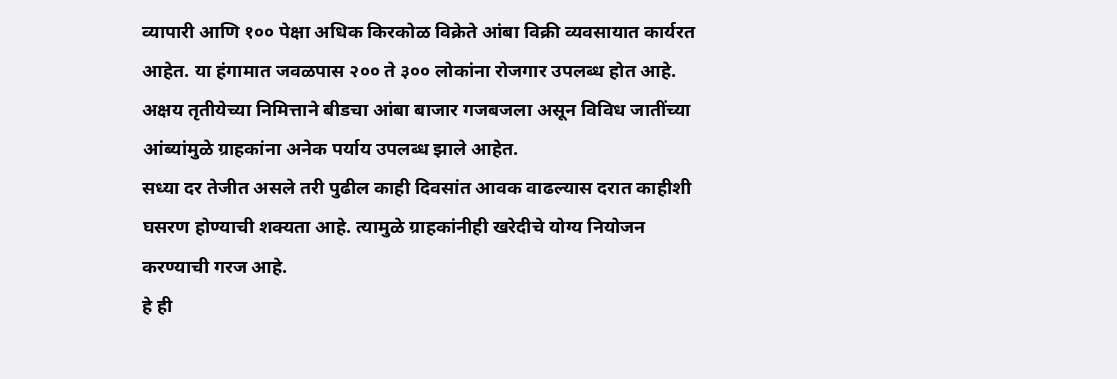व्यापारी आणि १०० पेक्षा अधिक किरकोळ विक्रेते आंबा विक्री व्यवसायात कार्यरत आहेत. या हंगामात जवळपास २०० ते ३०० लोकांना रोजगार उपलब्ध होत आहे.
अक्षय तृतीयेच्या निमित्ताने बीडचा आंबा बाजार गजबजला असून विविध जातींच्या आंब्यांमुळे ग्राहकांना अनेक पर्याय उपलब्ध झाले आहेत.
सध्या दर तेजीत असले तरी पुढील काही दिवसांत आवक वाढल्यास दरात काहीशी घसरण होण्याची शक्यता आहे. त्यामुळे ग्राहकांनीही खरेदीचे योग्य नियोजन करण्याची गरज आहे.
हे ही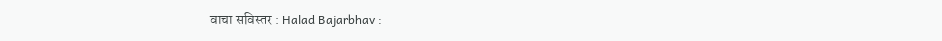वाचा सविस्तर : Halad Bajarbhav :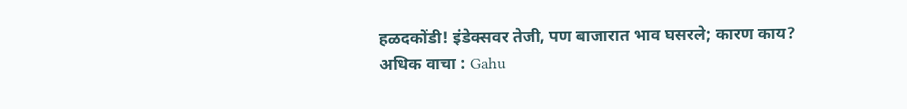हळदकोंडी! इंडेक्सवर तेजी, पण बाजारात भाव घसरले; कारण काय?
अधिक वाचा : Gahu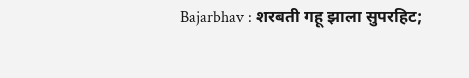Bajarbhav : शरबती गहू झाला सुपरहिट;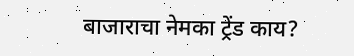बाजाराचा नेमका ट्रेंड काय?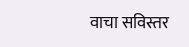वाचा सविस्तर